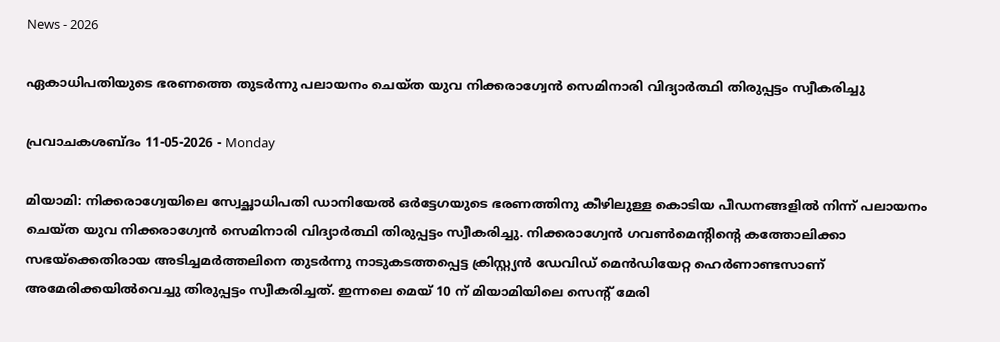News - 2026

ഏകാധിപതിയുടെ ഭരണത്തെ തുടര്‍ന്നു പലായനം ചെയ്ത യുവ നിക്കരാഗ്വേൻ സെമിനാരി വിദ്യാർത്ഥി തിരുപ്പട്ടം സ്വീകരിച്ചു

പ്രവാചകശബ്ദം 11-05-2026 - Monday

മിയാമി: നിക്കരാഗ്വേയിലെ സ്വേച്ഛാധിപതി ഡാനിയേൽ ഒർട്ടേഗയുടെ ഭരണത്തിനു കീഴിലുള്ള കൊടിയ പീഡനങ്ങളിൽ നിന്ന് പലായനം ചെയ്ത യുവ നിക്കരാഗ്വേൻ സെമിനാരി വിദ്യാർത്ഥി തിരുപ്പട്ടം സ്വീകരിച്ചു. നിക്കരാഗ്വേൻ ഗവൺമെന്റിന്റെ കത്തോലിക്കാ സഭയ്‌ക്കെതിരായ അടിച്ചമർത്തലിനെ തുടര്‍ന്നു നാടുകടത്തപ്പെട്ട ക്രിസ്റ്റ്യൻ ഡേവിഡ് മെൻഡിയേറ്റ ഹെർണാണ്ടസാണ് അമേരിക്കയില്‍വെച്ചു തിരുപ്പട്ടം സ്വീകരിച്ചത്. ഇന്നലെ മെയ് 10 ന് മിയാമിയിലെ സെന്റ് മേരി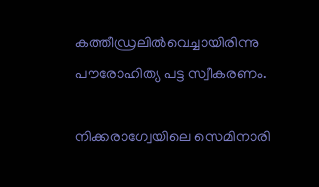കത്തീഡ്രലിൽവെച്ചായിരിന്നു പൗരോഹിത്യ പട്ട സ്വീകരണം.

നിക്കരാഗ്വേയിലെ സെമിനാരി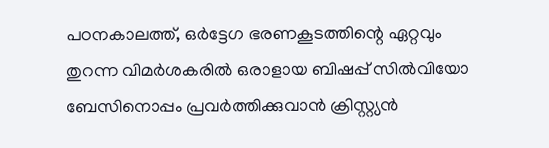പഠനകാലത്ത്, ഒർട്ടേഗ ഭരണകൂടത്തിന്റെ ഏറ്റവും തുറന്ന വിമർശകരിൽ ഒരാളായ ബിഷപ്പ് സിൽവിയോ ബേസിനൊപ്പം പ്രവര്‍ത്തിക്കുവാന്‍ ക്രിസ്റ്റ്യൻ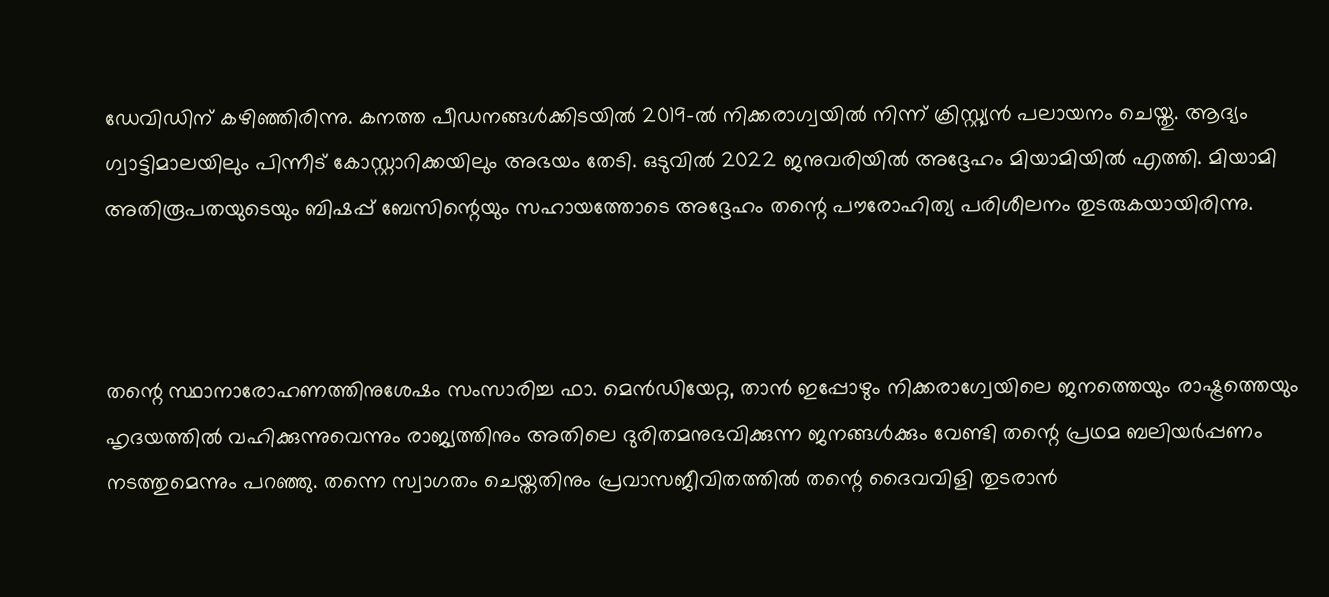ഡേവിഡിന് കഴിഞ്ഞിരിന്നു. കനത്ത പീഡനങ്ങൾക്കിടയിൽ 2019-ൽ നിക്കരാഗ്വയിൽ നിന്ന് ക്രിസ്റ്റ്യൻ പലായനം ചെയ്തു. ആദ്യം ഗ്വാട്ടിമാലയിലും പിന്നീട് കോസ്റ്റാറിക്കയിലും അഭയം തേടി. ഒടുവിൽ 2022 ജനുവരിയിൽ അദ്ദേഹം മിയാമിയിൽ എത്തി. മിയാമി അതിരൂപതയുടെയും ബിഷപ്പ് ബേസിന്റെയും സഹായത്തോടെ അദ്ദേഹം തന്റെ പൗരോഹിത്യ പരിശീലനം തുടരുകയായിരിന്നു.



തന്റെ സ്ഥാനാരോഹണത്തിനുശേഷം സംസാരിച്ച ഫാ. മെൻഡിയേറ്റ, താൻ ഇപ്പോഴും നിക്കരാഗ്വേയിലെ ജനത്തെയും രാഷ്ട്രത്തെയും ഹൃദയത്തിൽ വഹിക്കുന്നുവെന്നും രാജ്യത്തിനും അതിലെ ദുരിതമനുഭവിക്കുന്ന ജനങ്ങൾക്കും വേണ്ടി തന്റെ പ്രഥമ ബലിയര്‍പ്പണം നടത്തുമെന്നും പറഞ്ഞു. തന്നെ സ്വാഗതം ചെയ്തതിനും പ്രവാസജീവിതത്തിൽ തന്റെ ദൈവവിളി തുടരാൻ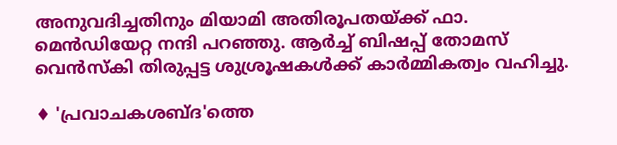അനുവദിച്ചതിനും മിയാമി അതിരൂപതയ്ക്ക് ഫാ. മെൻഡിയേറ്റ നന്ദി പറഞ്ഞു. ആര്‍ച്ച് ബിഷപ്പ് തോമസ് വെന്‍സ്കി തിരുപ്പട്ട ശുശ്രൂഷകള്‍ക്ക് കാര്‍മ്മികത്വം വഹിച്ചു.

♦ 'പ്രവാചകശബ്‌ദ'ത്തെ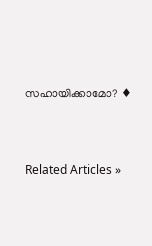സഹായിക്കാമോ? ♦




Related Articles »